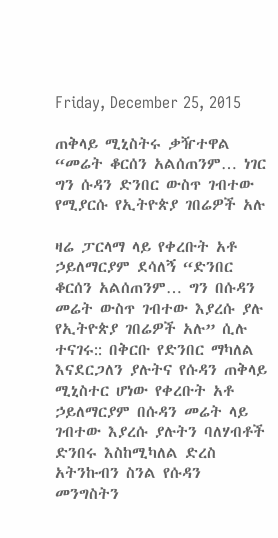Friday, December 25, 2015

ጠቅላይ ሚኒስትሩ ቃዥተዋል “መሬት ቆርሰን አልሰጠንም… ነገር ግን ሱዳን ድንበር ውስጥ ገብተው የሚያርሱ የኢትዮጵያ ገበሬዎች አሉ

ዛሬ ፓርላማ ላይ የቀረቡት አቶ ኃይለማርያም ደሳለኝ “ድንበር ቆርሰን አልሰጠንም… ግን በሱዳን መሬት ውስጥ ገብተው እያረሱ ያሉ የኢትዮጵያ ገበሬዎች አሉ” ሲሉ ተናገሩ:: በቅርቡ የድንበር ማካለል እናደርጋለን ያሉትና የሱዳን ጠቅላይ ሚኒስተር ሆነው የቀረቡት አቶ ኃይለማርያም በሱዳን መሬት ላይ ገብተው እያረሱ ያሉትን ባለሃብቶች ድንበሩ እስከሚካለል ድረስ አትንኩብን ስንል የሱዳን መንግስትን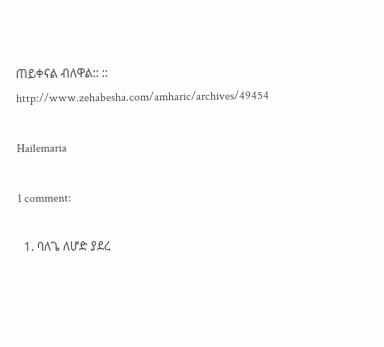ጠይቀናል ብለዋል:: ::
http://www.zehabesha.com/amharic/archives/49454

Hailemaria

1 comment:

  1. ባለጌ ለሆድ ያደረ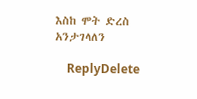እስከ ሞት ድረስ አንታገላለን

    ReplyDelete